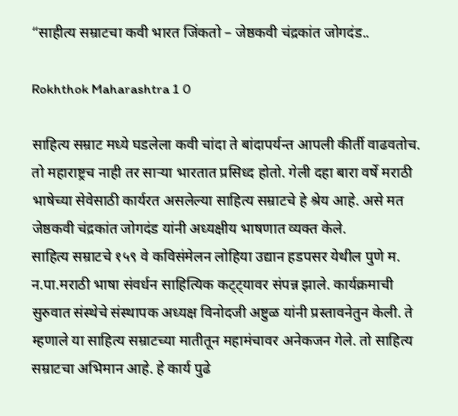“साहीत्य सम्राटचा कवी भारत जिंकतो – जेष्ठकवी चंद्रकांत जोगदंड..

Rokhthok Maharashtra 1 0

साहित्य सम्राट मध्ये घडलेला कवी चांदा ते बांदापर्यन्त आपली कीर्ती वाढवतोच. तो महाराष्ट्रच नाही तर साऱ्या भारतात प्रसिध्द होतो. गेली दहा बारा वर्षे मराठी भाषेच्या सेवेसाठी कार्यरत असलेल्या साहित्य सम्राटचे हे श्रेय आहे. असे मत जेष्ठकवी चंद्रकांत जोगदंड यांनी अध्यक्षीय भाषणात व्यक्त केले.
साहित्य सम्राटचे १५९ वे कविसंमेलन लोहिया उद्यान हडपसर येथील पुणे म. न.पा.मराठी भाषा संवर्धन साहित्यिक कट्ट्यावर संपन्न झाले. कार्यक्रमाची सुरुवात संस्थेचे संस्थापक अध्यक्ष विनोदजी अष्टुळ यांनी प्रस्तावनेतुन केली. ते म्हणाले या साहित्य सम्राटच्या मातीतून महामंचावर अनेकजन गेले. तो साहित्य सम्राटचा अभिमान आहे. हे कार्य पुढे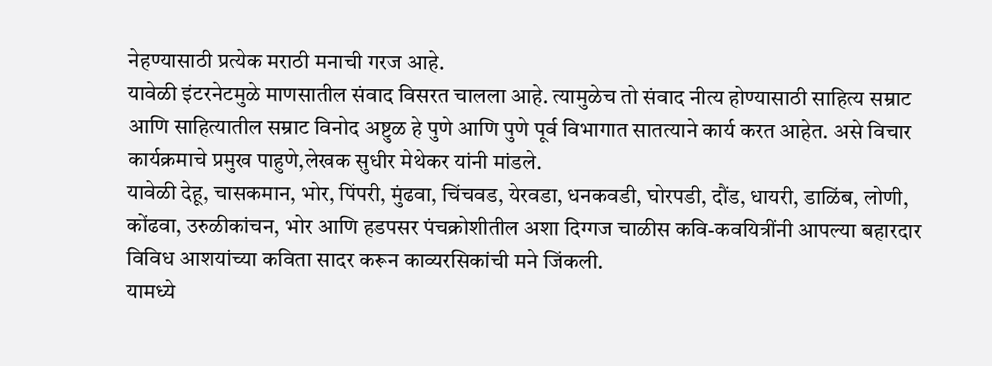नेहण्यासाठी प्रत्येक मराठी मनाची गरज आहे.
यावेळी इंटरनेटमुळे माणसातील संवाद विसरत चालला आहे. त्यामुळेच तो संवाद नीत्य होण्यासाठी साहित्य सम्राट आणि साहित्यातील सम्राट विनोद अष्टुळ हे पुणे आणि पुणे पूर्व विभागात सातत्याने कार्य करत आहेत. असे विचार कार्यक्रमाचे प्रमुख पाहुणे,लेखक सुधीर मेथेकर यांनी मांडले.
यावेळी देहू, चासकमान, भोर, पिंपरी, मुंढवा, चिंचवड, येरवडा, धनकवडी, घोरपडी, दौंड, धायरी, डाळिंब, लोणी, कोंढवा, उरुळीकांचन, भोर आणि हडपसर पंचक्रोशीतील अशा दिग्गज चाळीस कवि-कवयित्रींनी आपल्या बहारदार विविध आशयांच्या कविता सादर करून काव्यरसिकांची मने जिंकली.
यामध्ये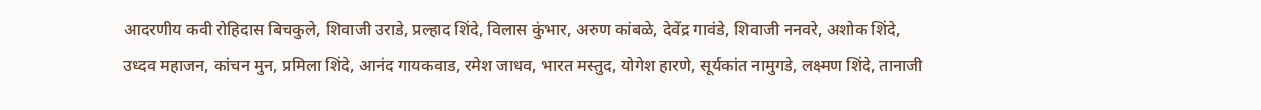आदरणीय कवी रोहिदास बिचकुले, शिवाजी उराडे, प्रल्हाद शिंदे, विलास कुंभार, अरुण कांबळे, देवेंद्र गावंडे, शिवाजी ननवरे, अशोक शिंदे, उध्दव महाजन, कांचन मुन, प्रमिला शिंदे, आनंद गायकवाड, रमेश जाधव, भारत मस्तुद, योगेश हारणे, सूर्यकांत नामुगडे, लक्ष्मण शिंदे, तानाजी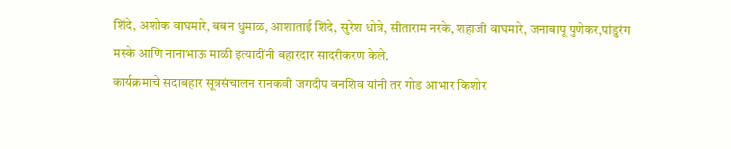शिंदे, अशोक वाघमारे, बबन धुमाळ, आशाताई शिंदे, सुरेश धोत्रे, सीताराम नरके, शहाजी वाघमारे, जनाबापू पुणेकर,पांडुरंग मस्के आणि नानाभाऊ माळी इत्यादींनी बहारदार सादरीकरण केले.
कार्यक्रमाचे सदाबहार सूत्रसंचालन रानकवी जगदीप वनशिव यांनी तर गोड आभार किशोर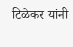टिळेकर यांनी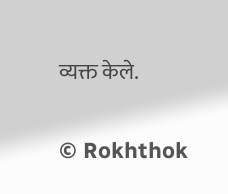व्यक्त केले.

© Rokhthok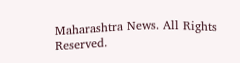Maharashtra News. All Rights Reserved.